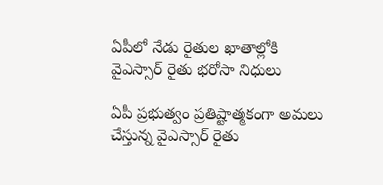ఏపీలో నేడు రైతుల ఖాతాల్లోకి వైఎస్సార్‌ రైతు భరోసా నిధులు

ఏపీ ప్రభుత్వం ప్రతిష్టాత్మకంగా అమలు చేస్తున్న వైఎస్సార్‌ రైతు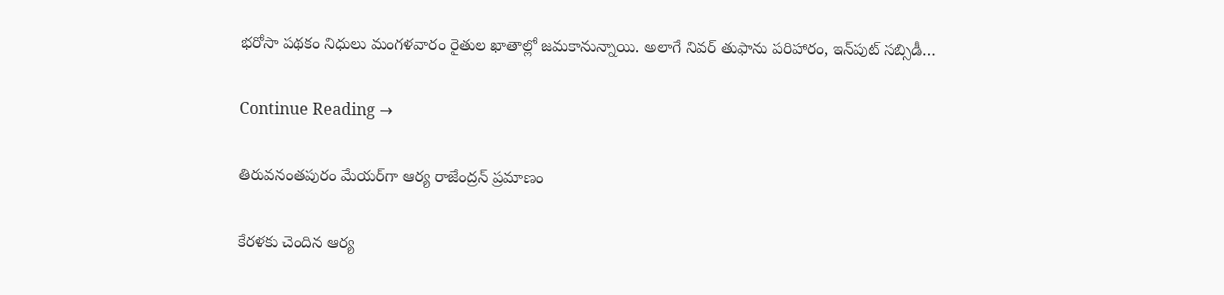భరోసా పథకం నిధులు మంగళవారం రైతుల ఖాతాల్లో జమకానున్నాయి. అలాగే నివర్‌ తుఫాను పరిహారం, ఇన్‌పుట్ సబ్సిడీ…

Continue Reading →

తిరువనంతపురం మేయర్‌గా ఆర్య రాజేంద్రన్ ప్రమాణం

కేరళకు చెందిన ఆర్య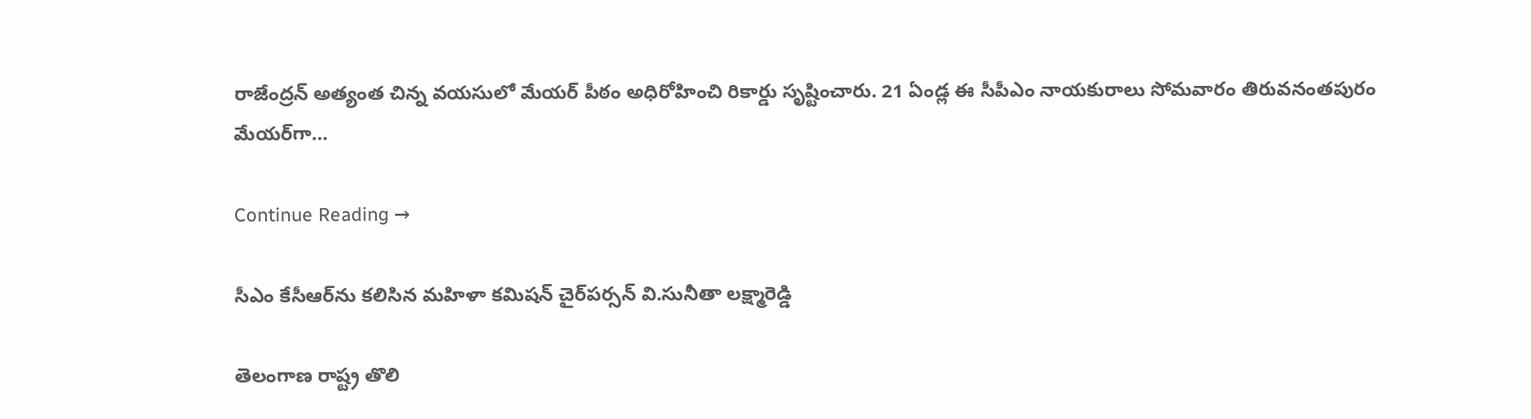రాజేంద్రన్‌ అత్యంత చిన్న వయసులో మేయర్‌ పీఠం అధిరోహించి రికార్డు సృష్టించారు. 21 ఏండ్ల ఈ సీపీఎం నాయకురాలు సోమవారం తిరువనంతపురం మేయర్‌గా…

Continue Reading →

సీఎం కేసీఆర్‌ను కలిసిన మహిళా కమిషన్‌ చైర్‌పర్సన్ వి.సునీతా లక్ష్మారెడ్డి‌

తెలంగాణ రాష్ట్ర తొలి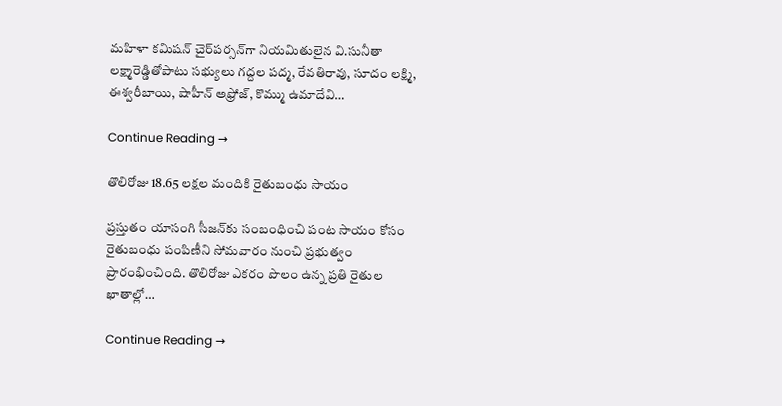మహిళా కమిషన్‌ చైర్‌పర్సన్‌గా నియమితులైన వి.సునీతా లక్ష్మారెడ్డితోపాటు సభ్యులు గద్దల పద్మ, రేవతిరావు, సూదం లక్ష్మి, ఈశ్వరీబాయి, షాహీన్ అఫ్రోజ్, కొమ్ము ఉమాదేవి…

Continue Reading →

తొలిరోజు 18.65 లక్షల మందికి రైతుబంధు సాయం

ప్రస్తుతం యాసంగి సీజన్‌కు సంబంధించి పంట సాయం కోసం రైతుబంధు పంపిణీని సోమవారం నుంచి ప్రభుత్వం ప్రారంభించింది. తొలిరోజు ఎకరం పొలం ఉన్న ప్రతి రైతుల ఖాతాల్లో…

Continue Reading →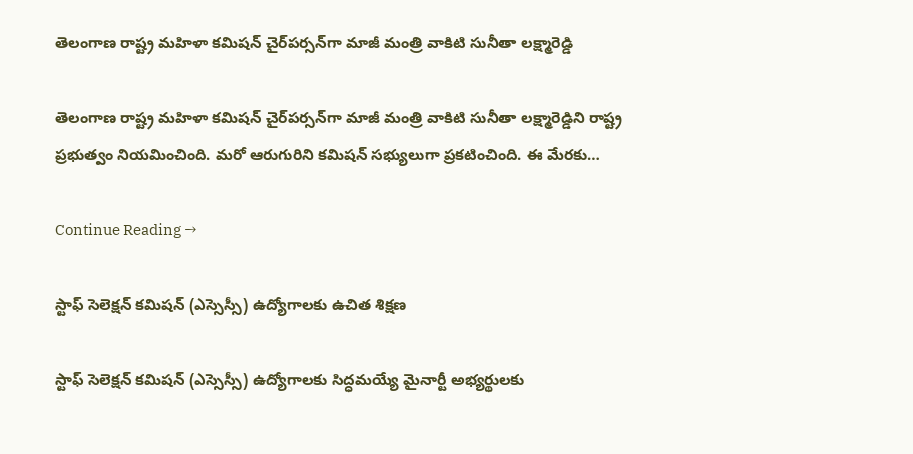తెలంగాణ రాష్ట్ర మహిళా కమిషన్‌ చైర్‌పర్సన్‌గా మాజీ మంత్రి వాకిటి సునీతా లక్ష్మారెడ్డి

తెలంగాణ రాష్ట్ర మహిళా కమిషన్‌ చైర్‌పర్సన్‌గా మాజీ మంత్రి వాకిటి సునీతా లక్ష్మారెడ్డిని రాష్ట్ర ప్రభుత్వం నియమించింది. మరో ఆరుగురిని కమిషన్‌ సభ్యులుగా ప్రకటించింది. ఈ మేరకు…

Continue Reading →

స్టాఫ్‌ సెలె‌క్షన్‌ కమి‌షన్ (ఎస్సెస్సీ) ఉద్యో‌గా‌లకు ఉచిత శిక్షణ

స్టాఫ్‌ సెలె‌క్షన్‌ కమి‌షన్‌ (ఎ‌స్సెస్సీ) ఉద్యో‌గా‌లకు సిద్ధమయ్యే మైనార్టీ అభ్యర్థు‌లకు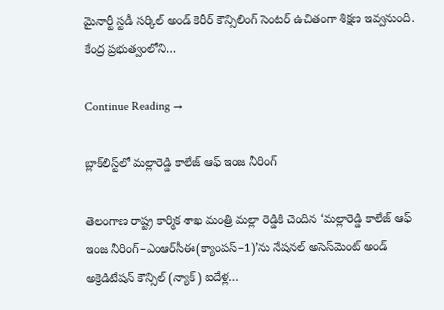మైనార్టీ స్టడీ సర్కిల్‌ అండ్‌ కెరీర్‌ కౌన్సిలింగ్‌ సెంటర్‌ ఉచితంగా శిక్షణ ఇవ్వనుంది. కేంద్ర ప్రభుత్వంలోని…

Continue Reading →

బ్లాక్‌లిస్ట్‌లో మల్లారెడ్డి కాలేజ్‌ ఆఫ్‌ ఇంజ నీరింగ్‌

తెలంగాణ రాష్ట్ర కార్మిక శాఖ మంత్రి మల్లా రెడ్డికి చెందిన ‘మల్లారెడ్డి కాలేజ్‌ ఆఫ్‌ ఇంజ నీరింగ్‌–ఎంఆర్‌సీఈ(క్యాంపస్‌–1)’ను నేషనల్‌ అసెస్‌మెంట్‌ అండ్‌ అక్రెడిటేషన్‌ కౌన్సిల్‌ (న్యాక్‌) ఐదేళ్ల…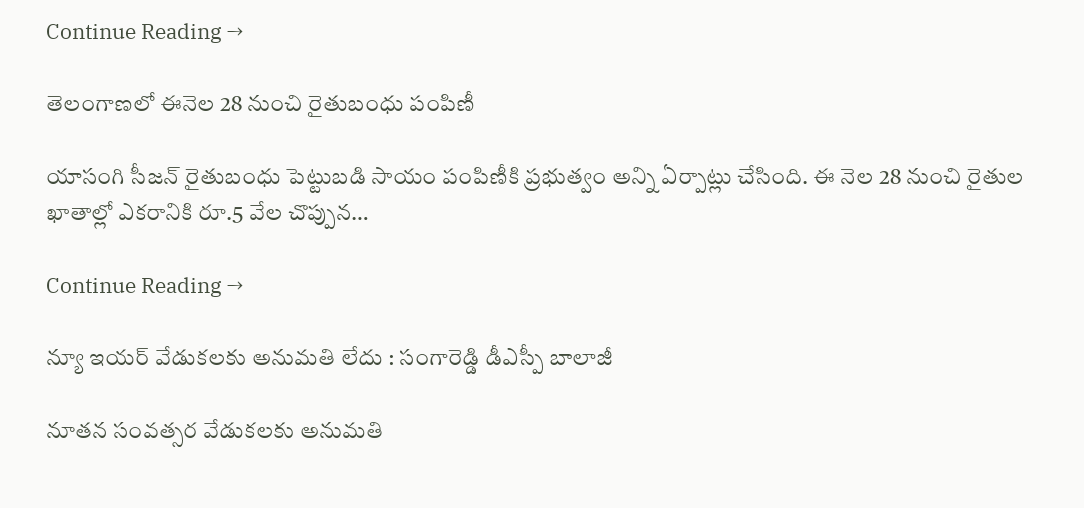Continue Reading →

తెలంగాణలో ఈనెల 28 నుంచి రైతుబంధు పంపిణీ

యాసంగి సీజన్‌ రైతుబంధు పెట్టుబడి సాయం పంపిణీకి ప్రభుత్వం అన్ని ఏర్పాట్లు చేసింది. ఈ నెల 28 నుంచి రైతుల ఖాతాల్లో ఎకరానికి రూ.5 వేల చొప్పున…

Continue Reading →

న్యూ ఇయర్‌ వేడుకలకు అనుమతి లేదు : సంగారెడ్డి డీఎస్పీ బాలాజీ

నూతన సంవత్సర వేడుకలకు అనుమతి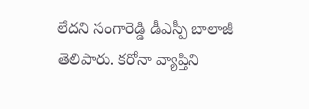లేదని సంగారెడ్డి డీఎస్పీ బాలాజీ తెలిపారు. కరోనా వ్యాప్తిని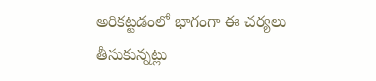అరికట్టడంలో భాగంగా ఈ చర్యలు తీసుకున్నట్లు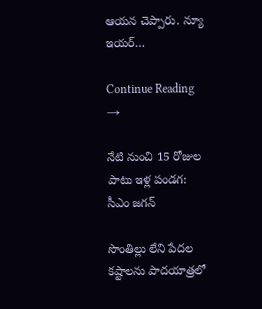ఆయన చెప్పారు. న్యూ ఇయర్‌…

Continue Reading →

నేటి నుంచి 15 రోజుల పాటు ఇళ్ల పండగ: సీఎం జగన్‌

సొంతిల్లు లేని పేదల కష్టాలను పాదయాత్రలో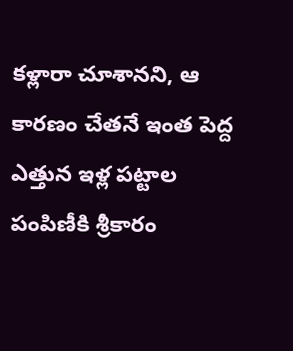కళ్లారా చూశానని, ఆ కారణం చేతనే ఇంత పెద్ద ఎత్తున ఇళ్ల పట్టాల పంపిణీకి శ్రీకారం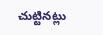చుట్టినట్లు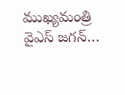ముఖ్యమంత్రి వైఎస్ జగన్…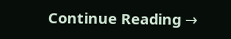Continue Reading →